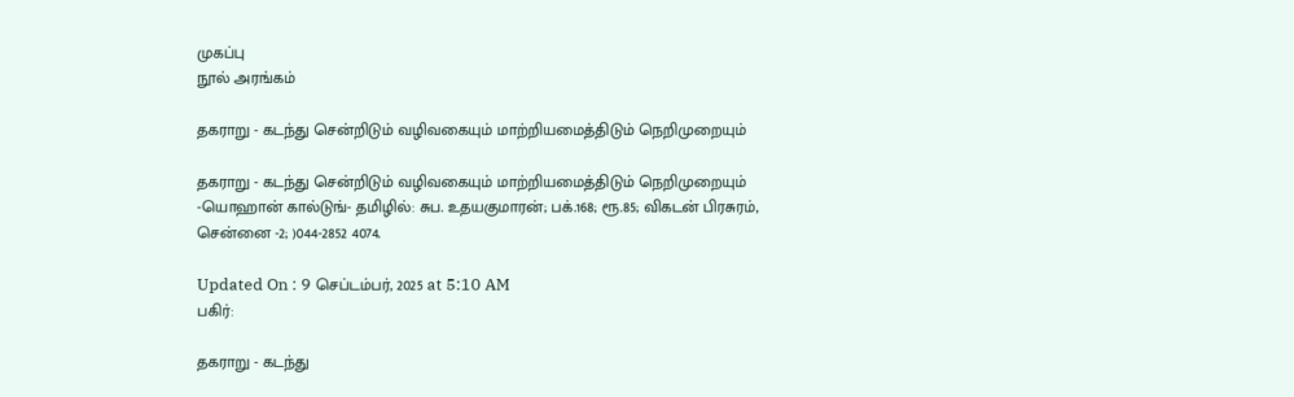முகப்பு
நூல் அரங்கம்

தகராறு - கடந்து சென்றிடும் வழிவகையும் மாற்றியமைத்திடும் நெறிமுறையும்

தகராறு - கடந்து சென்றிடும் வழிவகையும் மாற்றியமைத்திடும் நெறிமுறையும் -யொஹான் கால்டுங்- தமிழில்: சுப. உதயகுமாரன்; பக்.168; ரூ.85; விகடன் பிரசுரம், சென்னை -2; )044-2852 4074.

Updated On : 9 செப்டம்பர், 2025 at 5:10 AM
பகிர்:

தகராறு - கடந்து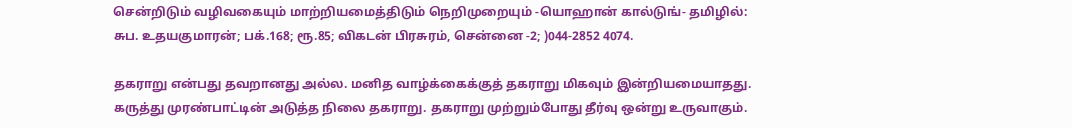சென்றிடும் வழிவகையும் மாற்றியமைத்திடும் நெறிமுறையும் -யொஹான் கால்டுங்- தமிழில்: சுப. உதயகுமாரன்; பக்.168; ரூ.85; விகடன் பிரசுரம், சென்னை -2; )044-2852 4074.

தகராறு என்பது தவறானது அல்ல. மனித வாழ்க்கைக்குத் தகராறு மிகவும் இன்றியமையாதது. கருத்து முரண்பாட்டின் அடுத்த நிலை தகராறு. தகராறு முற்றும்போது தீர்வு ஒன்று உருவாகும்.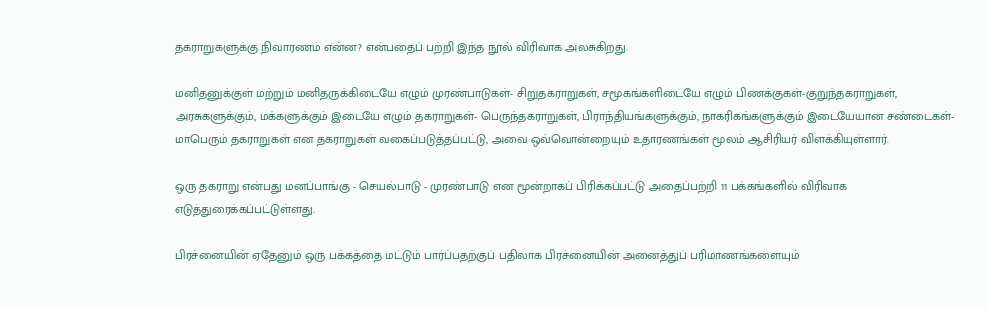தகராறுகளுக்கு நிவாரணம் என்ன? என்பதைப் பற்றி இந்த நூல் விரிவாக அலசுகிறது.

மனிதனுக்குள் மற்றும் மனிதருக்கிடையே எழும் முரண்பாடுகள்- சிறுதகராறுகள், சமூகங்களிடையே எழும் பிணக்குகள்-குறுந்தகராறுகள், அரசுகளுக்கும், மக்களுக்கும் இடையே எழும் தகராறுகள்- பெருந்தகராறுகள், பிராந்தியங்களுக்கும், நாகரிகங்களுக்கும் இடையேயான சண்டைகள்-மாபெரும் தகராறுகள் என தகராறுகள் வகைப்படுத்தப்பட்டு, அவை ஒவ்வொன்றையும் உதாரணங்கள் மூலம் ஆசிரியர் விளக்கியுள்ளார்.

ஒரு தகராறு என்பது மனப்பாங்கு - செயல்பாடு - முரண்பாடு என மூன்றாகப் பிரிக்கப்பட்டு அதைப்பற்றி 11 பக்கங்களில் விரிவாக எடுத்துரைக்கப்பட்டுள்ளது.

பிரச்னையின் ஏதேனும் ஒரு பக்கத்தை மட்டும் பார்ப்பதற்குப் பதிலாக பிரச்னையின் அனைத்துப் பரிமாணங்களையும்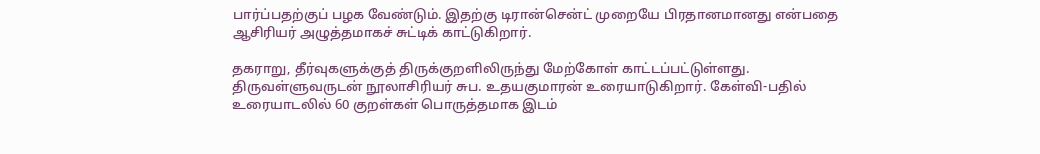பார்ப்பதற்குப் பழக வேண்டும். இதற்கு டிரான்சென்ட் முறையே பிரதானமானது என்பதை ஆசிரியர் அழுத்தமாகச் சுட்டிக் காட்டுகிறார்.

தகராறு, தீர்வுகளுக்குத் திருக்குறளிலிருந்து மேற்கோள் காட்டப்பட்டுள்ளது. திருவள்ளுவருடன் நூலாசிரியர் சுப. உதயகுமாரன் உரையாடுகிறார். கேள்வி-பதில் உரையாடலில் 60 குறள்கள் பொருத்தமாக இடம்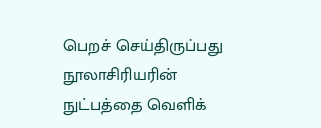பெறச் செய்திருப்பது நூலாசிரியரின் நுட்பத்தை வெளிக்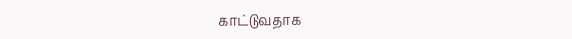காட்டுவதாக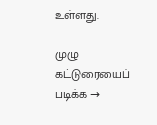உள்ளது.

முழு கட்டுரையைப் படிக்க →